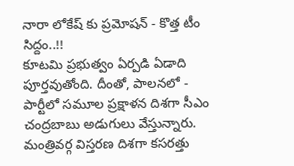నారా లోకేష్ కు ప్రమోషన్ - కొత్త టీం సిద్దం..!!
కూటమి ప్రభుత్వం ఏర్పడి ఏడాది పూర్తవుతోంది. దీంతో, పాలనలో - పార్టీలో సమూల ప్రక్షాళన దిశగా సీఎం చంద్రబాబు అడుగులు వేస్తున్నారు. మంత్రివర్గ విస్తరణ దిశగా కసరత్తు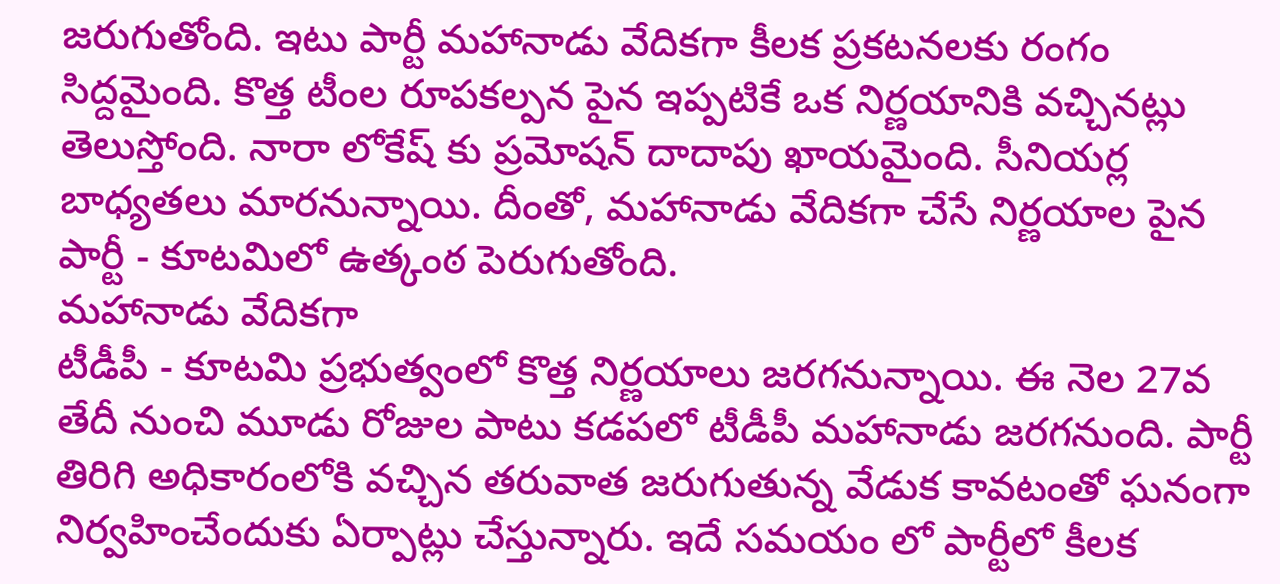జరుగుతోంది. ఇటు పార్టీ మహానాడు వేదికగా కీలక ప్రకటనలకు రంగం సిద్దమైంది. కొత్త టీంల రూపకల్పన పైన ఇప్పటికే ఒక నిర్ణయానికి వచ్చినట్లు తెలుస్తోంది. నారా లోకేష్ కు ప్రమోషన్ దాదాపు ఖాయమైంది. సీనియర్ల బాధ్యతలు మారనున్నాయి. దీంతో, మహానాడు వేదికగా చేసే నిర్ణయాల పైన పార్టీ - కూటమిలో ఉత్కంఠ పెరుగుతోంది.
మహానాడు వేదికగా
టీడీపీ - కూటమి ప్రభుత్వంలో కొత్త నిర్ణయాలు జరగనున్నాయి. ఈ నెల 27వ తేదీ నుంచి మూడు రోజుల పాటు కడపలో టీడీపీ మహానాడు జరగనుంది. పార్టీ తిరిగి అధికారంలోకి వచ్చిన తరువాత జరుగుతున్న వేడుక కావటంతో ఘనంగా నిర్వహించేందుకు ఏర్పాట్లు చేస్తున్నారు. ఇదే సమయం లో పార్టీలో కీలక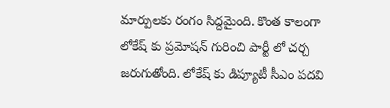మార్పులకు రంగం సిద్దమైంది. కొంత కాలంగా లోకేష్ కు ప్రమోషన్ గురించి పార్టీ లో చర్చ జరుగుతోంది. లోకేష్ కు డిప్యూటీ సీఎం పదవి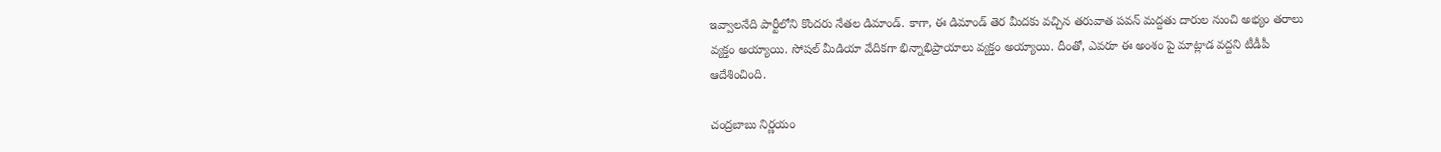ఇవ్వాలనేది పార్టీలోని కొందరు నేతల డిమాండ్. కాగా, ఈ డిమాండ్ తెర మీదకు వచ్చిన తరువాత పవన్ మద్దతు దారుల నుంచి అభ్యం తరాలు వ్యక్తం అయ్యాయి. సోషల్ మీడియా వేదికగా భిన్నాభిప్రాయాలు వ్యక్తం అయ్యాయి. దీంతో, ఎవరూ ఈ అంశం పై మాట్లాడ వద్దని టీడీపీ ఆదేశించింది.

చంద్రబాబు నిర్ణయం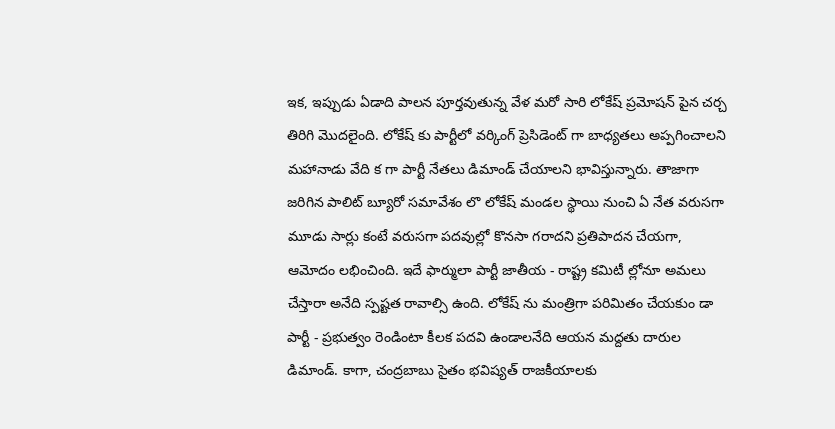ఇక, ఇప్పుడు ఏడాది పాలన పూర్తవుతున్న వేళ మరో సారి లోకేష్ ప్రమోషన్ పైన చర్చ తిరిగి మొదలైంది. లోకేష్ కు పార్టీలో వర్కింగ్ ప్రెసిడెంట్ గా బాధ్యతలు అప్పగించాలని మహానాడు వేది క గా పార్టీ నేతలు డిమాండ్ చేయాలని భావిస్తున్నారు. తాజాగా జరిగిన పాలిట్ బ్యూరో సమావేశం లొ లోకేష్ మండల స్థాయి నుంచి ఏ నేత వరుసగా మూడు సార్లు కంటే వరుసగా పదవుల్లో కొనసా గరాదని ప్రతిపాదన చేయగా, ఆమోదం లభించింది. ఇదే ఫార్ములా పార్టీ జాతీయ - రాష్ట్ర కమిటీ ల్లోనూ అమలు చేస్తారా అనేది స్పష్టత రావాల్సి ఉంది. లోకేష్ ను మంత్రిగా పరిమితం చేయకుం డా పార్టీ - ప్రభుత్వం రెండింటా కీలక పదవి ఉండాలనేది ఆయన మద్దతు దారుల డిమాండ్. కాగా, చంద్రబాబు సైతం భవిష్యత్ రాజకీయాలకు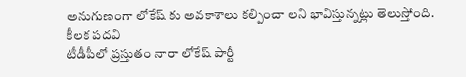అనుగుణంగా లోకేష్ కు అవకాశాలు కల్పించా లని భావిస్తున్నట్లు తెలుస్తోంది.
కీలక పదవి
టీడీపీలో ప్రస్తుతం నారా లోకేష్ పార్టీ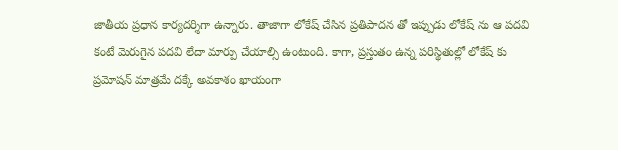జాతీయ ప్రధాన కార్యదర్శిగా ఉన్నారు. తాజాగా లోకేష్ చేసిన ప్రతిపాదన తో ఇప్పుడు లోకేష్ ను ఆ పదవి కంటే మెరుగైన పదవి లేదా మార్పు చేయాల్సి ఉంటుంది. కాగా, ప్రస్తుతం ఉన్న పరిస్థితుల్లో లోకేష్ కు ప్రమోషన్ మాత్రమే దక్కే అవకాశం ఖాయంగా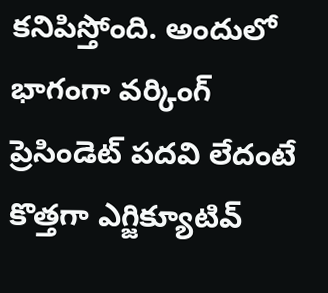కనిపిస్తోంది. అందులో భాగంగా వర్కింగ్ ప్రెసిండెట్ పదవి లేదంటే కొత్తగా ఎగ్జిక్యూటివ్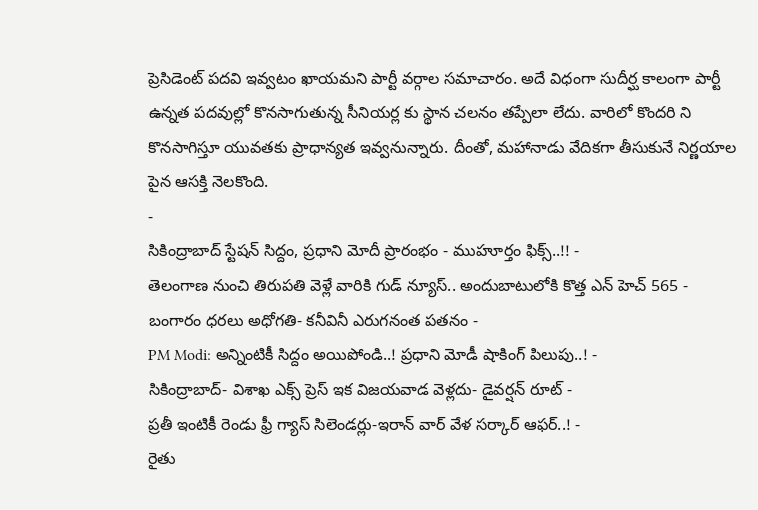ప్రెసిడెంట్ పదవి ఇవ్వటం ఖాయమని పార్టీ వర్గాల సమాచారం. అదే విధంగా సుదీర్ఘ కాలంగా పార్టీ ఉన్నత పదవుల్లో కొనసాగుతున్న సీనియర్ల కు స్థాన చలనం తప్పేలా లేదు. వారిలో కొందరి ని కొనసాగిస్తూ యువతకు ప్రాధాన్యత ఇవ్వనున్నారు. దీంతో, మహానాడు వేదికగా తీసుకునే నిర్ణయాల పైన ఆసక్తి నెలకొంది.
-
సికింద్రాబాద్ స్టేషన్ సిద్దం, ప్రధాని మోదీ ప్రారంభం - ముహూర్తం ఫిక్స్..!! -
తెలంగాణ నుంచి తిరుపతి వెళ్లే వారికి గుడ్ న్యూస్.. అందుబాటులోకి కొత్త ఎన్ హెచ్ 565 -
బంగారం ధరలు అధోగతి- కనీవినీ ఎరుగనంత పతనం -
PM Modi: అన్నింటికీ సిద్దం అయిపోండి..! ప్రధాని మోడీ షాకింగ్ పిలుపు..! -
సికింద్రాబాద్- విశాఖ ఎక్స్ ప్రెస్ ఇక విజయవాడ వెళ్లదు- డైవర్షన్ రూట్ -
ప్రతీ ఇంటికీ రెండు ఫ్రీ గ్యాస్ సిలెండర్లు-ఇరాన్ వార్ వేళ సర్కార్ ఆఫర్..! -
రైతు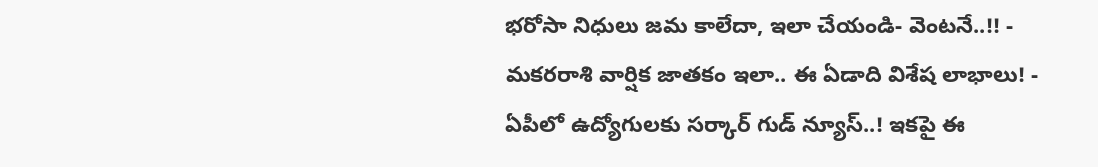భరోసా నిధులు జమ కాలేదా, ఇలా చేయండి- వెంటనే..!! -
మకరరాశి వార్షిక జాతకం ఇలా.. ఈ ఏడాది విశేష లాభాలు! -
ఏపీలో ఉద్యోగులకు సర్కార్ గుడ్ న్యూస్..! ఇకపై ఈ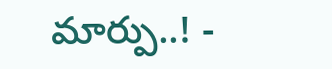మార్పు..! -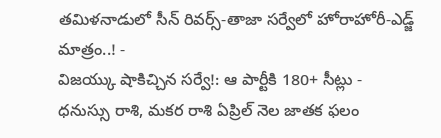తమిళనాడులో సీన్ రివర్స్-తాజా సర్వేలో హోరాహోరీ-ఎడ్జ్ మాత్రం..! -
విజయ్కు షాకిచ్చిన సర్వే!: ఆ పార్టీకి 180+ సీట్లు -
ధనుస్సు రాశి, మకర రాశి ఏప్రిల్ నెల జాతక ఫలం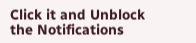Click it and Unblock the Notifications